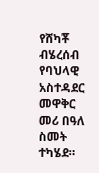የሸካቾ ብሄረሰብ የባህላዊ አስተዳደር መዋቅር መሪ በዓለ ስመት ተካሄደ።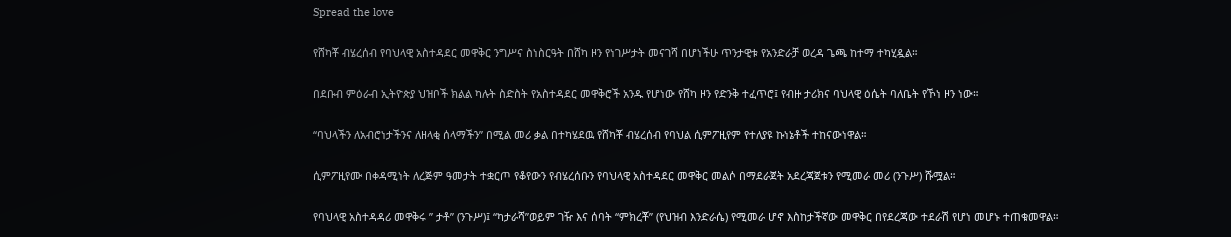Spread the love

የሸካቾ ብሄረሰብ የባህላዊ አስተዳደር መዋቅር ንግሥና ስነስርዓት በሸካ ዞን የነገሥታት መናገሻ በሆነችሁ ጥንታዊቱ የአንድራቻ ወረዳ ጌጫ ከተማ ተካሂዷል።

በደቡብ ምዕራብ ኢትዮጵያ ህዝቦች ክልል ካሉት ስድስት የአስተዳደር መዋቅሮች አንዱ የሆነው የሸካ ዞን የድንቅ ተፈጥሮ፤ የብዙ ታሪክና ባህላዊ ዕሴት ባለቤት የኾነ ዞን ነው።

“ባህላችን ለአብሮነታችንና ለዘላቂ ሰላማችን” በሚል መሪ ቃል በተካሄደዉ የሸካቾ ብሄረሰብ የባህል ሲምፖዚየም የተለያዩ ኩነኔቶች ተከናውነዋል።

ሲምፖዚየሙ በቀዳሚነት ለረጅም ዓመታት ተቋርጦ የቆየውን የብሄረሰቡን የባህላዊ አስተዳደር መዋቅር መልሶ በማደራጀት አደረጃጀቱን የሚመራ መሪ (ንጉሥ) ሹሟል።

የባህላዊ አስተዳዳሪ መዋቅሩ ” ታቶ” (ንጉሥ)፤ “ካታራሻ”ወይም ገዥ እና ሰባት “ምክረቾ” (የህዝብ እንድራሴ) የሚመራ ሆኖ እስከታችኛው መዋቅር በየደረጃው ተደራሽ የሆነ መሆኑ ተጠቁመዋል።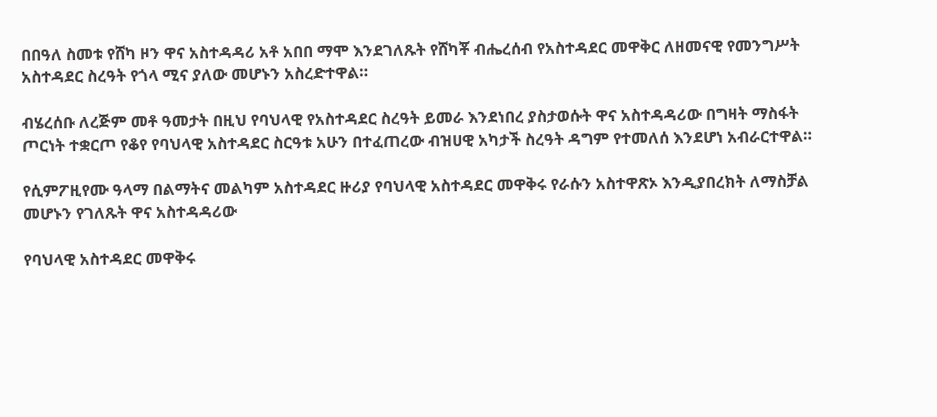በበዓለ ስመቱ የሸካ ዞን ዋና አስተዳዳሪ አቶ አበበ ማሞ እንደገለጹት የሸካቾ ብሔረሰብ የአስተዳደር መዋቅር ለዘመናዊ የመንግሥት አስተዳደር ስረዓት የጎላ ሚና ያለው መሆኑን አስረድተዋል።

ብሄረሰቡ ለረጅም መቶ ዓመታት በዚህ የባህላዊ የአስተዳደር ስረዓት ይመራ እንደነበረ ያስታወሱት ዋና አስተዳዳሪው በግዛት ማስፋት ጦርነት ተቋርጦ የቆየ የባህላዊ አስተዳደር ስርዓቱ አሁን በተፈጠረው ብዝሀዊ አካታች ስረዓት ዳግም የተመለሰ እንደሆነ አብራርተዋል።

የሲምፖዚየሙ ዓላማ በልማትና መልካም አስተዳደር ዙሪያ የባህላዊ አስተዳደር መዋቅሩ የራሱን አስተዋጽኦ እንዲያበረክት ለማስቻል መሆኑን የገለጹት ዋና አስተዳዳሪው

የባህላዊ አስተዳደር መዋቅሩ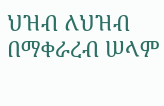ህዝብ ለህዝብ በማቀራረብ ሠላም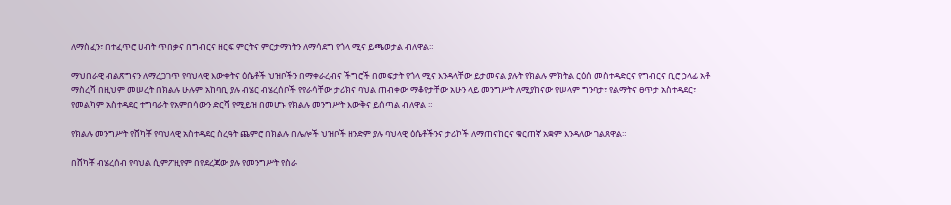ለማስፈን፣ በተፈጥሮ ሀብት ጥበቃና በግብርና ዘርፍ ምርትና ምርታማነትን ለማሳደግ የጎላ ሚና ይጫወታል ብለዋል።

ማህበራዊ ብልጽግናን ለማረጋገጥ የባህላዊ እውቀትና ዕሴቶች ህዝቦችን በማቀራረብና ችግሮች በመፍታት የጎላ ሚና እንዳላቸው ይታመናል ያሉት የክልሉ ምክትል ርዕሰ መስተዳድርና የግብርና ቢሮ ኃላፊ አቶ ማስረሻ በዚህም መሠረት በክልሉ ሁሉም አከባቢ ያሉ ብሄር ብሄረሰቦች የየራሳቸው ታሪክና ባህል ጠብቀው ማቆየታቸው አሁን ላይ መንግሥት ለሚያከናው የሠላም ግንባታ፣ የልማትና ፀጥታ አስተዳደር፣ የመልካም አስተዳደር ተግባራት የአምበሳውን ድርሻ የሚይዝ በመሆኑ የክልሉ መንግሥት እውቅና ይሰጣል ብለዋል ።

የክልሉ መንግሥት የሸካቾ የባህላዊ አስተዳደር ስረዓት ጨምሮ በክልሉ በሌሎች ህዝቦች ዘንድም ያሉ ባህላዊ ዕሴቶችንና ታሪኮች ለማጠናከርና ቁርጠኛ አቋም እንዳለው ገልጸዋል።

በሸካቾ ብሄረሰብ የባህል ሲምፖዚየም በየደረጃው ያሉ የመንግሥት የስራ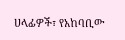ሀላፊዎች፣ የአከባቢው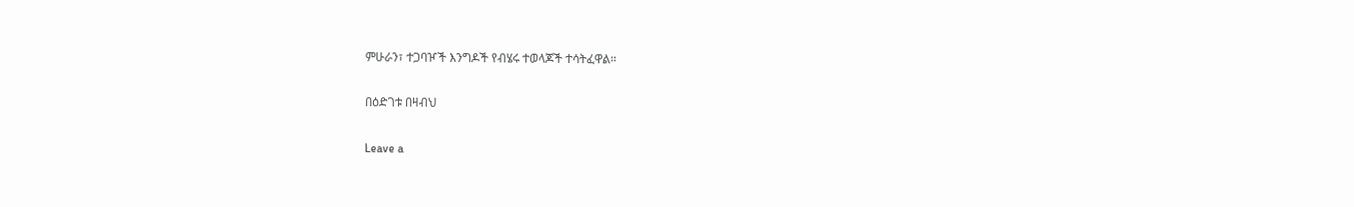ምሁራን፣ ተጋባዦች እንግዶች የብሄሩ ተወላጆች ተሳትፈዋል።

በዕድገቱ በዛብህ

Leave a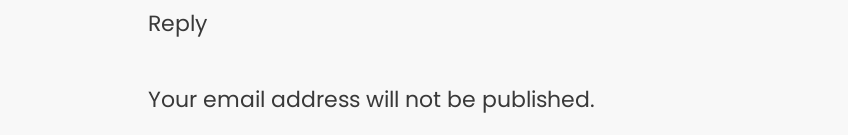Reply

Your email address will not be published.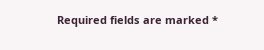Required fields are marked *